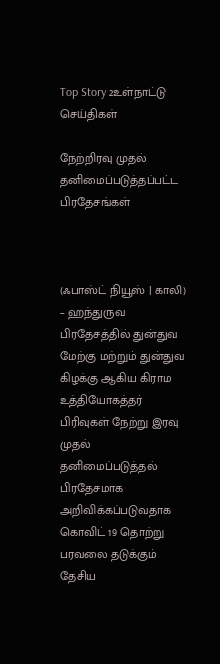Top Story 2உள்நாட்டு செய்திகள்

நேற்றிரவு முதல் தனிமைப்படுத்தப்பட்ட பிரதேசங்கள்



(ஃபாஸ்ட் நியூஸ் | காலி) – ஹந்துருவ பிரதேசத்தில் துன்துவ மேற்கு மற்றும் துன்துவ கிழக்கு ஆகிய கிராம உத்தியோகத்தர் பிரிவுகள் நேற்று இரவு முதல் தனிமைப்படுத்தல் பிரதேசமாக அறிவிக்கப்படுவதாக கொவிட் 19 தொற்று பரவலை தடுக்கும் தேசிய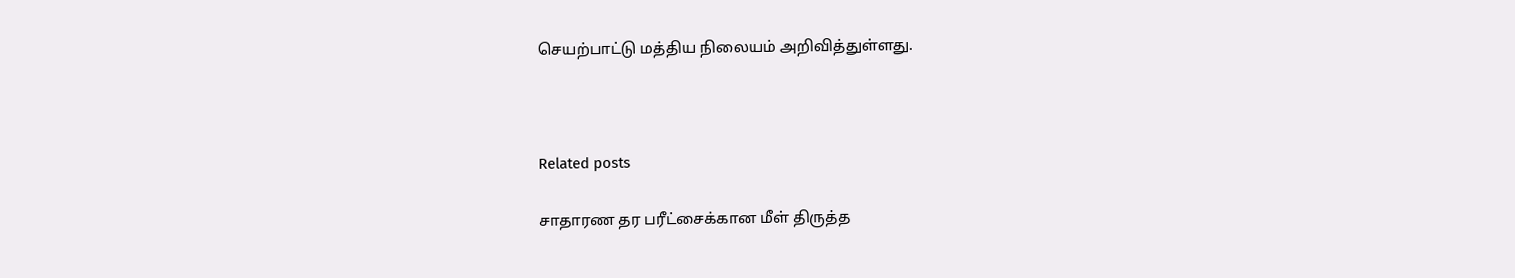செயற்பாட்டு மத்திய நிலையம் அறிவித்துள்ளது.



Related posts

சாதாரண தர பரீட்சைக்கான மீள் திருத்த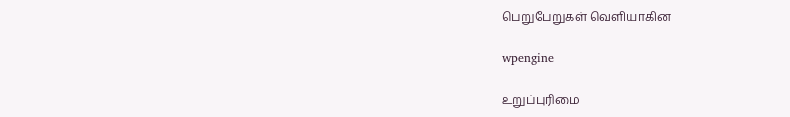பெறுபேறுகள் வௌியாகின

wpengine

உறுப்புரிமை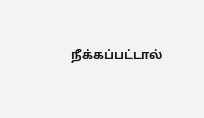நீக்கப்பட்டால்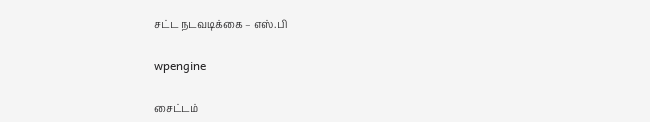சட்ட நடவடிக்கை – எஸ்.பி

wpengine

சைட்டம்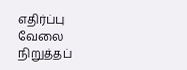எதிர்ப்பு வேலை நிறுத்தப்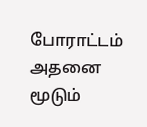போராட்டம் அதனை மூடும்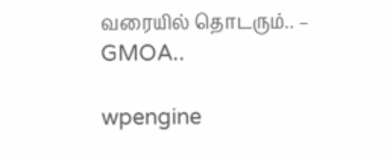வரையில் தொடரும்.. – GMOA..

wpengine